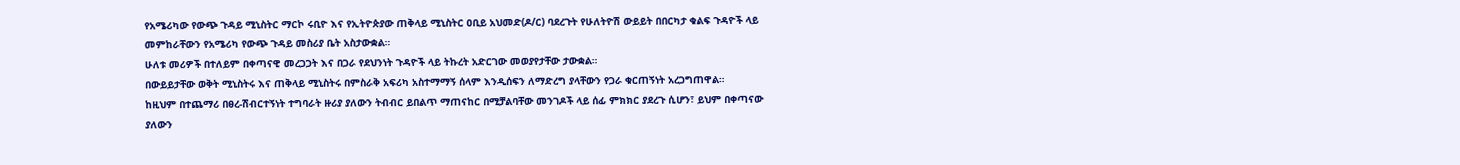የአሜሪካው የውጭ ጉዳይ ሚኒስትር ማርኮ ሩቢዮ እና የኢትዮጵያው ጠቅላይ ሚኒስትር ዐቢይ አህመድ(ዶ/ር) ባደረጉት የሁለትዮሽ ውይይት በበርካታ ቁልፍ ጉዳዮች ላይ መምከራቸውን የአሜሪካ የውጭ ጉዳይ መስሪያ ቤት አስታውቋል።
ሁለቱ መሪዎች በተለይም በቀጣናዊ መረጋጋት እና በጋራ የደህንነት ጉዳዮች ላይ ትኩረት አድርገው መወያየታቸው ታውቋል።
በውይይታቸው ወቅት ሚኒስትሩ እና ጠቅላይ ሚኒስትሩ በምስራቅ አፍሪካ አስተማማኝ ሰላም እንዲሰፍን ለማድረግ ያላቸውን የጋራ ቁርጠኝነት አረጋግጠዋል።
ከዚህም በተጨማሪ በፀረ-ሽብርተኝነት ተግባራት ዙሪያ ያለውን ትብብር ይበልጥ ማጠናከር በሚቻልባቸው መንገዶች ላይ ሰፊ ምክክር ያደረጉ ሲሆን፣ ይህም በቀጣናው ያለውን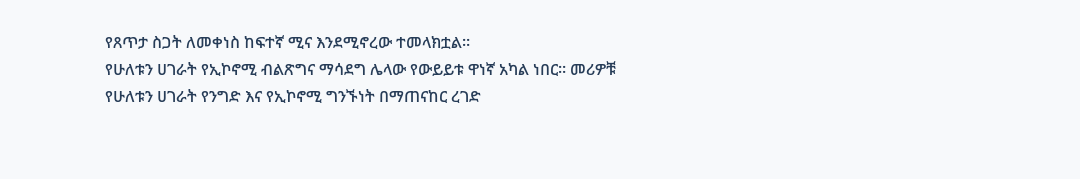የጸጥታ ስጋት ለመቀነስ ከፍተኛ ሚና እንደሚኖረው ተመላክቷል።
የሁለቱን ሀገራት የኢኮኖሚ ብልጽግና ማሳደግ ሌላው የውይይቱ ዋነኛ አካል ነበር። መሪዎቹ የሁለቱን ሀገራት የንግድ እና የኢኮኖሚ ግንኙነት በማጠናከር ረገድ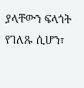ያላቸውን ፍላጎት የገለጹ ሲሆን፣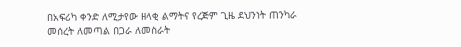በአፍሪካ ቀንድ ለሚታየው ዘላቂ ልማትና የረጅም ጊዜ ደህንነት ጠንካራ መሰረት ለመጣል በጋራ ለመስራት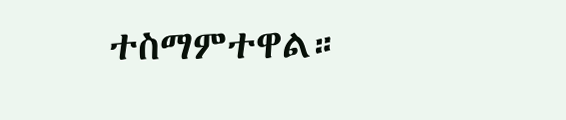ተስማምተዋል።